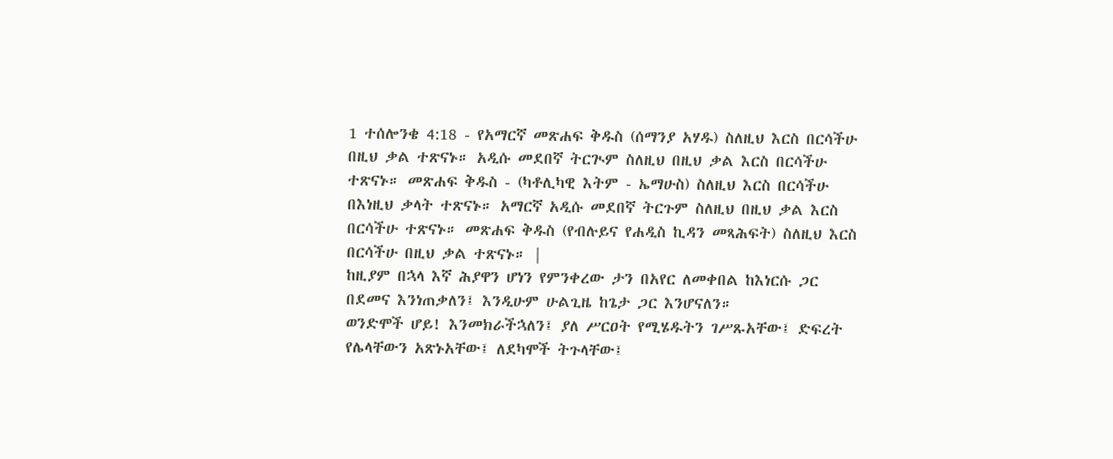1 ተሰሎንቄ 4:18 - የአማርኛ መጽሐፍ ቅዱስ (ሰማንያ አሃዱ) ስለዚህ እርስ በርሳችሁ በዚህ ቃል ተጽናኑ። አዲሱ መደበኛ ትርጒም ስለዚህ በዚህ ቃል እርስ በርሳችሁ ተጽናኑ። መጽሐፍ ቅዱስ - (ካቶሊካዊ እትም - ኤማሁስ) ስለዚህ እርስ በርሳችሁ በእነዚህ ቃላት ተጽናኑ። አማርኛ አዲሱ መደበኛ ትርጉም ስለዚህ በዚህ ቃል እርስ በርሳችሁ ተጽናኑ። መጽሐፍ ቅዱስ (የብሉይና የሐዲስ ኪዳን መጻሕፍት) ስለዚህ እርስ በርሳችሁ በዚህ ቃል ተጽናኑ። |
ከዚያም በኋላ እኛ ሕያዋን ሆነን የምንቀረው ታን በአየር ለመቀበል ከእነርሱ ጋር በደመና እንነጠቃለን፤ እንዲሁም ሁልጊዜ ከጌታ ጋር እንሆናለን።
ወንድሞች ሆይ! እንመክራችኋለን፤ ያለ ሥርዐት የሚሄዱትን ገሥጹአቸው፤ ድፍረት የሌላቸውን አጽኑአቸው፤ ለደካሞች ትጉላቸው፤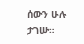ሰውን ሁሉ ታገሡ።